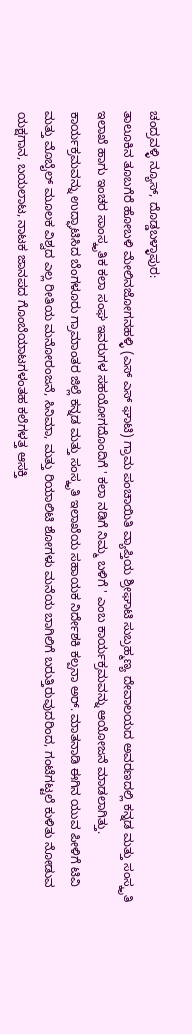ಚಂದ್ರವಳ್ಳಿ ನ್ಯೂಸ್, ದೊಡ್ಡಬಳ್ಳಾಪುರ:
ತಾಲೂಕಿನ ತೂಬಗೆರೆ ಹೋಬಳಿ ಮೇಲಿನಜೋಗನಹಳ್ಳಿ (ಎಸ್ ಎಸ್ ಘಾಟಿ) ಗ್ರಾಮ ಪಂಚಾಯಿತಿ ವ್ಯಾಪ್ತಿಯ ಶ್ರೀಘಾಟಿ ಸುಬ್ರಹ್ಮಣ್ಯ ದೇವಾಲಯದ ಅವರಣದಲ್ಲಿ ಕನ್ನಡ ಮತ್ತು ಸಂಸ್ಕೃತಿ ಇಲಾಖೆ ಹಾಗು ಇಂಚರ ಸಾಂಸ್ಕೃತಿಕ ಕಲಾ ಸಂಘ ಇವರುಗಳ ಸಹಯೋಗದೊಂದಿಗೆ ' ಕಲಾ ನಡಿಗೆ ನಿಮ್ಮ ಬಳಿಗೆ ' ಎಂಬ ಕಾರ್ಯಕ್ರಮವನ್ನು ಆಯೋಜನೆ ಮಾಡಲಾಗಿತ್ತು.
ಕಾರ್ಯಕ್ರಮವನ್ನು ಉದ್ಘಾಟಿಸಿದ ಬೆಂಗಳೂರು ಗ್ರಾಮಾಂತರ ಜಿಲ್ಲೆ ಕನ್ನಡ ಮತ್ತು ಸಂಸ್ಕೃತಿ ಇಲಾಖೆಯ ಸಹಾಯಕ ನಿರ್ದೇಶಕಿ ಕಲ್ಪನಾ ಅರ್. ಮಾತನಾಡಿ ಈಗಿನ ಯುವ ಪೀಳಿಗೆ ಟಿವಿ ಮತ್ತು ಮೊಬೈಲ್ ಮೂಲಕ ವಿಶ್ವದ ಎಲ್ಲ ರೀತಿಯ ಮನೋರಂಜನೆ, ಸಿನಿಮಾ, ಮತ್ತು ರಿಯಾಲಿಟಿ ಶೋಗಳು ಮನೆಯ ಬಾಗಿಲಿಗೆ ಬರುತ್ತಿರುವುದರಿಂದ, ಗಂಟೆಗಟ್ಟಲೆ ಕುಳಿತು ನೋಡುವ ಯಕ್ಷಗಾನ, ಬಯಲಾಟ, ನಾಟಕ ಜಾನಪದ ಗೊಂಬೆಯಾಟಗಳಂತಹ ಕಲೆಗಳತ್ತ ಆಸಕ್ತಿ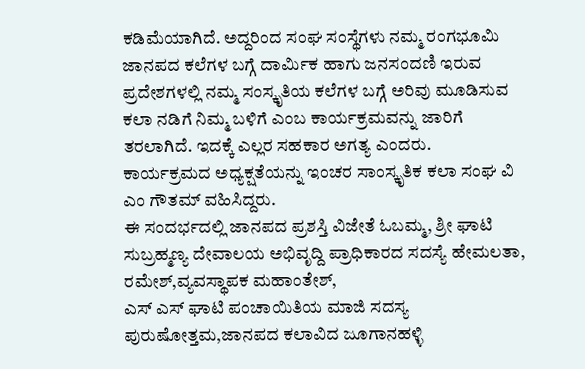ಕಡಿಮೆಯಾಗಿದೆ. ಅದ್ದರಿಂದ ಸಂಘ ಸಂಸ್ಥೆಗಳು ನಮ್ಮ ರಂಗಭೂಮಿ ಜಾನಪದ ಕಲೆಗಳ ಬಗ್ಗೆ ದಾರ್ಮಿಕ ಹಾಗು ಜನಸಂದಣಿ ಇರುವ ಪ್ರದೇಶಗಳಲ್ಲಿ ನಮ್ಮ ಸಂಸ್ಕೃತಿಯ ಕಲೆಗಳ ಬಗ್ಗೆ ಅರಿವು ಮೂಡಿಸುವ ಕಲಾ ನಡಿಗೆ ನಿಮ್ಮ ಬಳಿಗೆ ಎಂಬ ಕಾರ್ಯಕ್ರಮವನ್ನು ಜಾರಿಗೆ ತರಲಾಗಿದೆ. ಇದಕ್ಕೆ ಎಲ್ಲರ ಸಹಕಾರ ಅಗತ್ಯ ಎಂದರು.
ಕಾರ್ಯಕ್ರಮದ ಅಧ್ಯಕ್ಷತೆಯನ್ನು ಇಂಚರ ಸಾಂಸ್ಕೃತಿಕ ಕಲಾ ಸಂಘ ವಿ ಎಂ ಗೌತಮ್ ವಹಿಸಿದ್ದರು.
ಈ ಸಂದರ್ಭದಲ್ಲಿ ಜಾನಪದ ಪ್ರಶಸ್ತಿ ವಿಜೇತೆ ಓಬಮ್ಮ, ಶ್ರೀ ಘಾಟಿ ಸುಬ್ರಹ್ಮಣ್ಯ ದೇವಾಲಯ ಅಭಿವೃದ್ದಿ ಪ್ರಾಧಿಕಾರದ ಸದಸ್ಯೆ ಹೇಮಲತಾ, ರಮೇಶ್,ವ್ಯವಸ್ಥಾಪಕ ಮಹಾಂತೇಶ್,
ಎಸ್ ಎಸ್ ಘಾಟಿ ಪಂಚಾಯಿತಿಯ ಮಾಜಿ ಸದಸ್ಯ ಪುರುಷೋತ್ತಮ,ಜಾನಪದ ಕಲಾವಿದ ಜೂಗಾನಹಳ್ಳಿ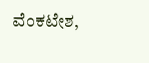ವೆಂಕಟೇಶ,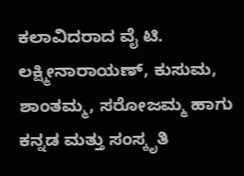ಕಲಾವಿದರಾದ ವೈ ಟಿ. ಲಕ್ಷ್ಮೀನಾರಾಯಣ್, ಕುಸುಮ, ಶಾಂತಮ್ಮ, ಸರೋಜಮ್ಮ ಹಾಗು ಕನ್ನಡ ಮತ್ತು ಸಂಸ್ಕೃತಿ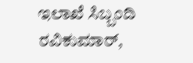ಇಲಾಖೆ ಸಿಬ್ಬಂದಿ ರವಿಕುಮಾರ್,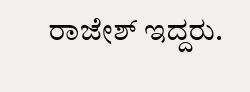ರಾಜೇಶ್ ಇದ್ದರು.